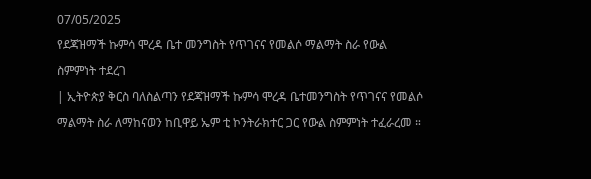07/05/2025
የደጃዝማች ኩምሳ ሞረዳ ቤተ መንግስት የጥገናና የመልሶ ማልማት ስራ የውል ስምምነት ተደረገ
| ኢትዮጵያ ቅርስ ባለስልጣን የደጃዝማች ኩምሳ ሞረዳ ቤተመንግስት የጥገናና የመልሶ ማልማት ስራ ለማከናወን ከቢዋይ ኤም ቲ ኮንትራክተር ጋር የውል ስምምነት ተፈራረመ ።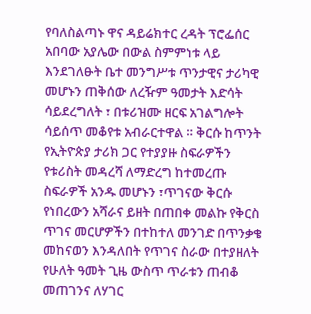የባለስልጣኑ ዋና ዳይሬክተር ረዳት ፕሮፌሰር አበባው አያሌው በውል ስምምነቱ ላይ እንደገለፁት ቤተ መንግሥቱ ጥንታዊና ታሪካዊ መሆኑን ጠቅሰው ለረዥም ዓመታት እድሳት ሳይደረግለት ፣ በቱሪዝሙ ዘርፍ አገልግሎት ሳይሰጥ መቆየቱ አብራርተዋል ። ቅርሱ ከጥንት የኢትዮጵያ ታሪክ ጋር የተያያዙ ስፍራዎችን የቱሪስት መዳረሻ ለማድረግ ከተመረጡ ስፍራዎች አንዱ መሆኑን ፣ጥገናው ቅርሱ የነበረውን አሻራና ይዘት በጠበቀ መልኩ የቅርስ ጥገና መርሆዎችን በተከተለ መንገድ በጥንቃቄ መከናወን እንዳለበት የጥገና ስራው በተያዘለት የሁለት ዓመት ጊዜ ውስጥ ጥራቱን ጠብቆ መጠገንና ለሃገር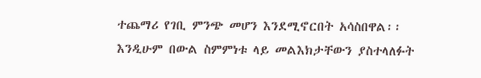ተጨማሪ የገቢ ምንጭ መሆን እንደሚኖርበት አሳስበዋል፡፡
እንዲሁም በውል ስምምነቱ ላይ መልእክታቸውን ያስተላለፉት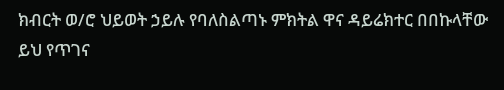ክብርት ወ/ሮ ህይወት ኃይሉ የባለስልጣኑ ምክትል ዋና ዳይሬክተር በበኩላቸው ይህ የጥገና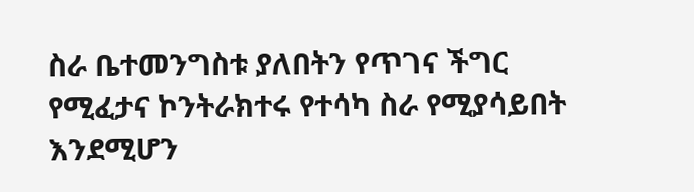ስራ ቤተመንግስቱ ያለበትን የጥገና ችግር የሚፈታና ኮንትራክተሩ የተሳካ ስራ የሚያሳይበት እንደሚሆን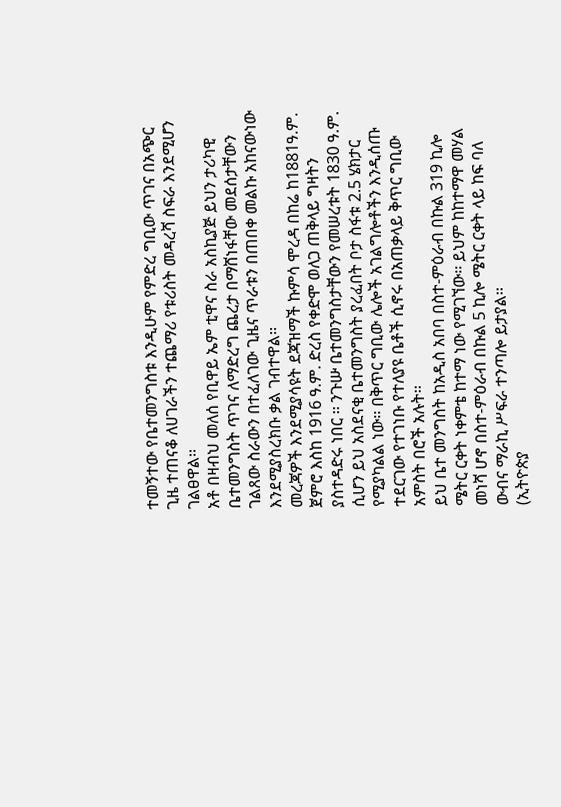ተመኝተው የቤተመንግስቱ እንዲሁም የምድረ ግቢው ጥገና በአጭር ጊዜ ተጠናቆ ለሀገራችን ተጨማሪ የቱሪስት መዳረሻ ስፍራ እንደሚሆን ገልፀዋል፡፡
አቶ በዛብህ መለሰ የቢዋይ ኤም ቲዋና ስራ አስኪያጅ ይህን ታሪካዊ ቤተመንግስት ጥገና ለማድረግ ጨረታ በማሸነፋቸው መደሰታቸውን ገልጸው ስራውን በተፈለገው ጊዜና ጥራቱን በጠበቀ መልኩ አከናውነው እንደሚያስረክቡ ቃል ገብተዋል፡፡
መረጃዎች እንደሚያሳዩት ደጃዝማች ኩምሳ ሞረዳ በከሬ ከ1881ዓ.ም. ጀምሮ እስከ 1916 ዓ.ም. ድረስ የቀድሞ ወለጋ ጠቅላይ ግዛትን ያስተዳድሩ ነበር ፡፡ ንጉሡ ቤተመንግስታቸውን የመሠረቱት 1830 ዓ.ም. ሲሆን ይህ አስደናቂ ቤተመንግስት ያረፈበት ቦታ ስፋቱ 2.5 ሄክታር የሚያካልል ነው፡፡ በቅጥር ግቢው ሌሎች አገልግሎቶችን እንዲሰጡ ተደርገው የተገነቡ የተለያዩ ቤቶች ሲኖሩ በአጠቃላይ ቅጥር ግቢው አምስት በሮች አሉት፡፡
ይህ ቤተ መንግስት ከአዲስ አበባ በስተ-ምዕራብ በኩል 319 ኪሎ ሜትር ርቀት ነቀምቴ ከተማ ነው የሚገኘው፡፡ ይህም ከከተማዋ መሃል መነሻ ሆኖ በስተ-ምዕራብ በኩል 5 ኪሎ ሜትር ርቀት ላይ ከፍ ባለ ውብና ማራኪ ሥፍራ ተንጣሎ ይታያል፡፡
(ኢትዮጵያ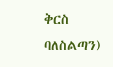ቅርስ ባለስልጣን)